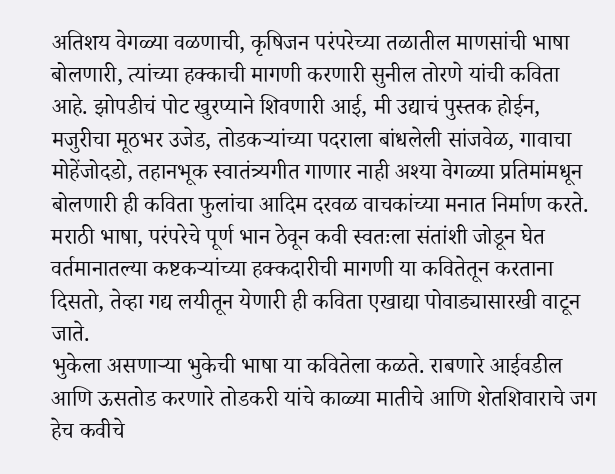अतिशय वेगळ्या वळणाची, कृषिजन परंपरेच्या तळातील माणसांची भाषा बोलणारी, त्यांच्या हक्काची मागणी करणारी सुनील तोरणे यांची कविता आहे. झोपडीचं पोट खुरप्याने शिवणारी आई, मी उद्याचं पुस्तक होईन, मजुरीचा मूठभर उजेड, तोडकऱ्यांच्या पदराला बांधलेली सांजवेळ, गावाचा मोहेंजोदडो, तहानभूक स्वातंत्र्यगीत गाणार नाही अश्या वेगळ्या प्रतिमांमधून बोलणारी ही कविता फुलांचा आदिम दरवळ वाचकांच्या मनात निर्माण करते. मराठी भाषा, परंपरेचे पूर्ण भान ठेवून कवी स्वतःला संतांशी जोडून घेत वर्तमानातल्या कष्टकऱ्यांच्या हक्कदारीची मागणी या कवितेतून करताना दिसतो, तेव्हा गद्य लयीतून येणारी ही कविता एखाद्या पोवाड्यासारखी वाटून जाते.
भुकेला असणाऱ्या भुकेची भाषा या कवितेला कळते. राबणारे आईवडील आणि ऊसतोड करणारे तोडकरी यांचे काळ्या मातीचे आणि शेतशिवाराचे जग हेच कवीचे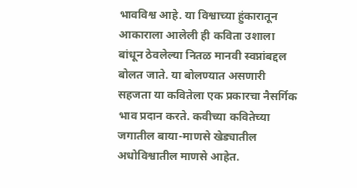भावविश्व आहे. या विश्वाच्या हुंकारातून आकाराला आलेली ही कविता उशाला बांधून ठेवलेल्या नितळ मानवी स्वप्नांबद्दल बोलत जाते. या बोलण्यात असणारी सहजता या कवितेला एक प्रकारचा नैसर्गिक भाव प्रदान करते. कवीच्या कवितेच्या जगातील बाया-माणसे खेड्यातील अधोविश्वातील माणसे आहेत.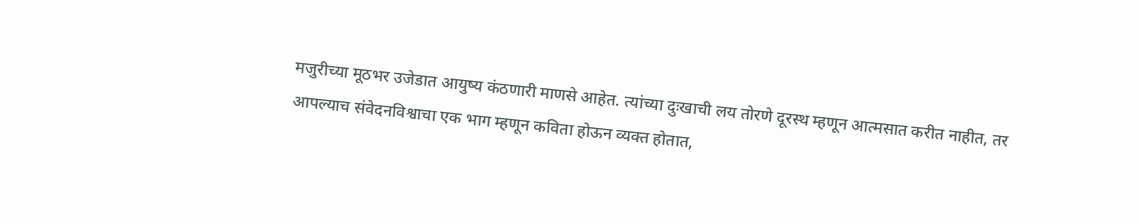मजुरीच्या मूठभर उजेडात आयुष्य कंठणारी माणसे आहेत. त्यांच्या दुःखाची लय तोरणे दूरस्थ म्हणून आत्मसात करीत नाहीत, तर आपल्याच संवेदनविश्वाचा एक भाग म्हणून कविता होऊन व्यक्त होतात,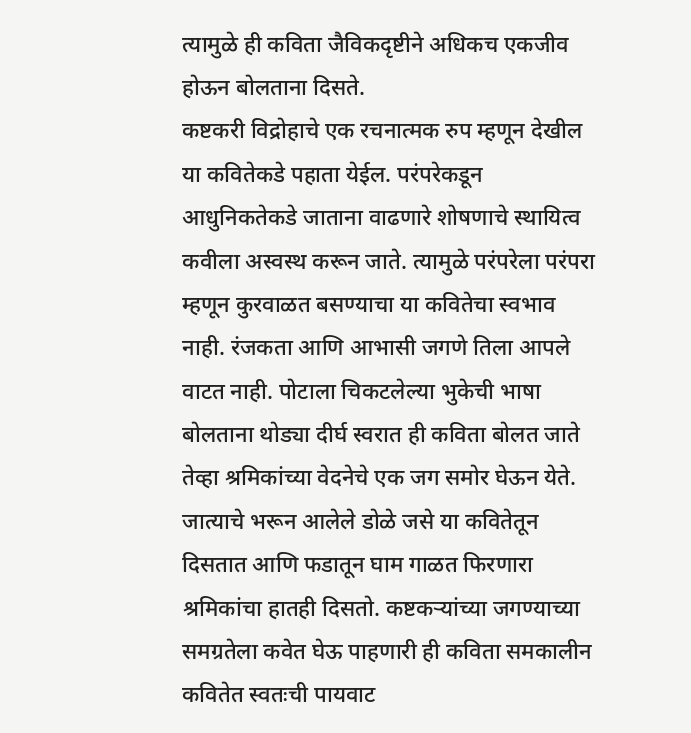त्यामुळे ही कविता जैविकदृष्टीने अधिकच एकजीव होऊन बोलताना दिसते.
कष्टकरी विद्रोहाचे एक रचनात्मक रुप म्हणून देखील या कवितेकडे पहाता येईल. परंपरेकडून आधुनिकतेकडे जाताना वाढणारे शोषणाचे स्थायित्व कवीला अस्वस्थ करून जाते. त्यामुळे परंपरेला परंपरा म्हणून कुरवाळत बसण्याचा या कवितेचा स्वभाव नाही. रंजकता आणि आभासी जगणे तिला आपले वाटत नाही. पोटाला चिकटलेल्या भुकेची भाषा बोलताना थोड्या दीर्घ स्वरात ही कविता बोलत जाते तेव्हा श्रमिकांच्या वेदनेचे एक जग समोर घेऊन येते.
जात्याचे भरून आलेले डोळे जसे या कवितेतून दिसतात आणि फडातून घाम गाळत फिरणारा श्रमिकांचा हातही दिसतो. कष्टकऱ्यांच्या जगण्याच्या समग्रतेला कवेत घेऊ पाहणारी ही कविता समकालीन कवितेत स्वतःची पायवाट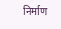निर्माण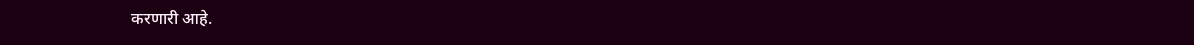करणारी आहे.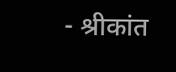- श्रीकांत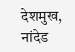देशमुख, नांदेड